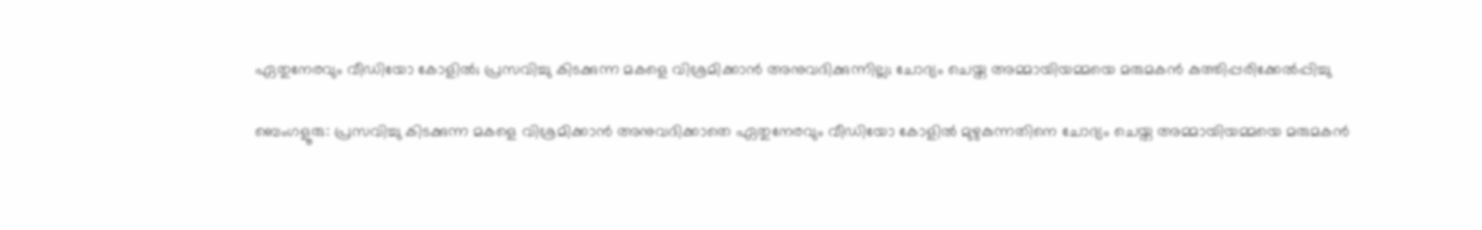ഏതുനേരവും വീഡിയോ കോളില്‍; പ്രസവിച്ചു കിടക്കുന്ന മകളെ വിശ്രമിക്കാന്‍ അനുവദിക്കുന്നില്ല; ചോദ്യം ചെയ്ത അമ്മായിയമ്മയെ മരുമകന്‍ കുത്തിപ്പരിക്കേല്‍പ്പിച്ചു

ബെംഗളൂരു: പ്രസവിച്ചു കിടക്കുന്ന മകളെ വിശ്രമിക്കാന്‍ അനുവദിക്കാതെ ഏതുനേരവും വീഡിയോ കോളില്‍ മുഴുകുന്നതിനെ ചോദ്യം ചെയ്ത അമ്മായിയമ്മയെ മരുമകന്‍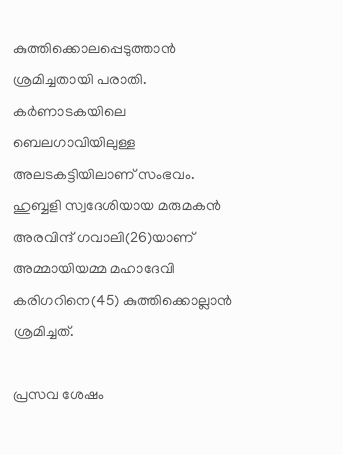കുത്തിക്കൊലപ്പെടുത്താന്‍ ശ്രമിച്ചതായി പരാതി. കര്‍ണാടകയിലെ ബെലഗാവിയിലുള്ള അലടകട്ടിയിലാണ് സംഭവം. ഹുബ്ബളി സ്വദേശിയായ മരുമകന്‍ അരവിന്ദ് ഗവാലി(26)യാണ് അമ്മായിയമ്മ മഹാദേവി കരിഗറിനെ(45) കുത്തിക്കൊല്ലാന്‍ ശ്രമിച്ചത്.

പ്രസവ ശേഷം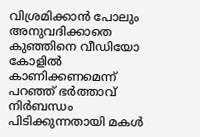വിശ്രമിക്കാന്‍ പോലും അനുവദിക്കാതെ കുഞ്ഞിനെ വീഡിയോ കോളില്‍ കാണിക്കണമെന്ന് പറഞ്ഞ് ഭര്‍ത്താവ് നിര്‍ബന്ധം പിടിക്കുന്നതായി മകള്‍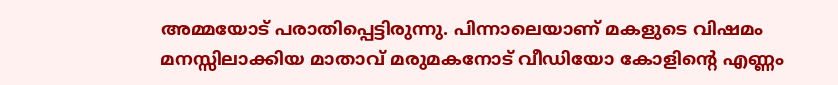അമ്മയോട് പരാതിപ്പെട്ടിരുന്നു. പിന്നാലെയാണ് മകളുടെ വിഷമം മനസ്സിലാക്കിയ മാതാവ് മരുമകനോട് വീഡിയോ കോളിന്റെ എണ്ണം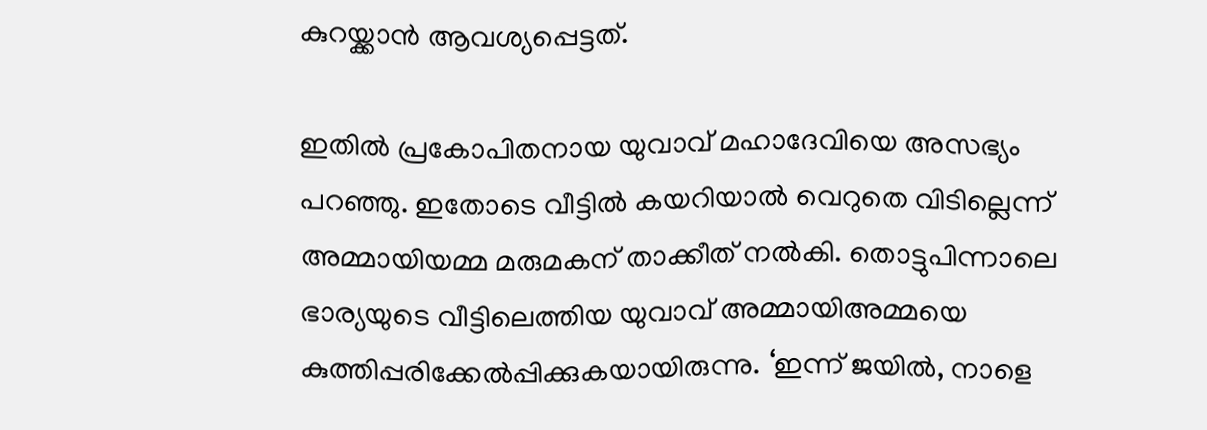കുറയ്ക്കാന്‍ ആവശ്യപ്പെട്ടത്.

ഇതില്‍ പ്രകോപിതനായ യുവാവ് മഹാദേവിയെ അസഭ്യം പറഞ്ഞു. ഇതോടെ വീട്ടില്‍ കയറിയാല്‍ വെറുതെ വിടില്ലെന്ന് അമ്മായിയമ്മ മരുമകന് താക്കീത് നല്‍കി. തൊട്ടുപിന്നാലെ ഭാര്യയുടെ വീട്ടിലെത്തിയ യുവാവ് അമ്മായിഅമ്മയെ കുത്തിപ്പരിക്കേല്‍പ്പിക്കുകയായിരുന്നു. ‘ഇന്ന് ജയില്‍, നാളെ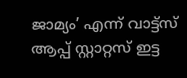ജാമ്യം’ എന്ന് വാട്ട്‌സ് ആപ്പ് സ്റ്റാറ്റസ് ഇട്ട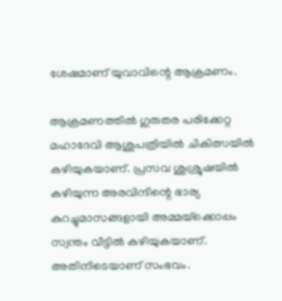ശേഷമാണ് യുവാവിന്റെ ആക്രമണം.

ആക്രമണത്തില്‍ ഗുരുതര പരിക്കേറ്റ മഹാദേവി ആശുപത്രിയില്‍ ചികിത്സയില്‍ കഴിയുകയാണ്. പ്രസവ ശുശ്രൂഷയില്‍ കഴിയുന്ന അരവിന്ദിന്റെ ഭാര്യ കുറച്ചുമാസങ്ങളായി അമ്മയ്‌ക്കൊപ്പം സ്വന്തം വീട്ടില്‍ കഴിയുകയാണ്. അതിനിടെയാണ് സംഭവം.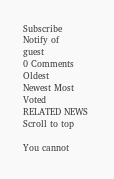Subscribe
Notify of
guest
0 Comments
Oldest
Newest Most Voted
RELATED NEWS
Scroll to top

You cannot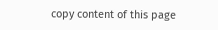copy content of this page